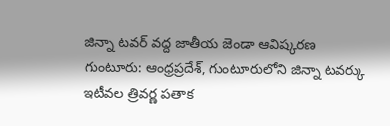జిన్నా టవర్ వద్ద జాతీయ జెండా ఆవిష్కరణ
గుంటూరు: ఆంధ్రప్రదేశ్, గుంటూరులోని జిన్నా టవర్కు ఇటీవల త్రివర్ణ పతాక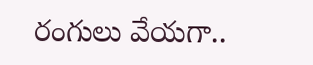రంగులు వేయగా..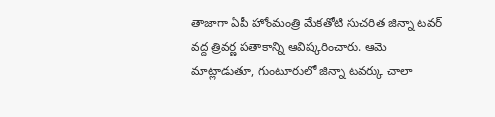తాజాగా ఏపీ హోంమంత్రి మేకతోటి సుచరిత జిన్నా టవర్ వద్ద త్రివర్ణ పతాకాన్ని ఆవిష్కరించారు. ఆమె మాట్లాడుతూ, గుంటూరులో జిన్నా టవర్కు చాలా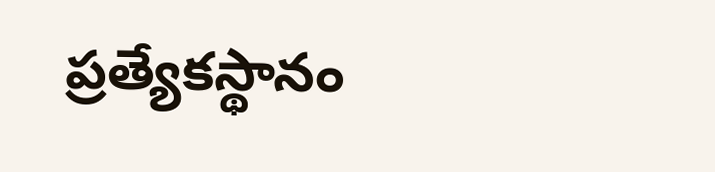ప్రత్యేకస్థానం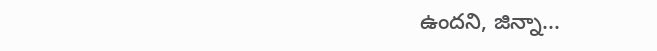ఉందని, జిన్నా...